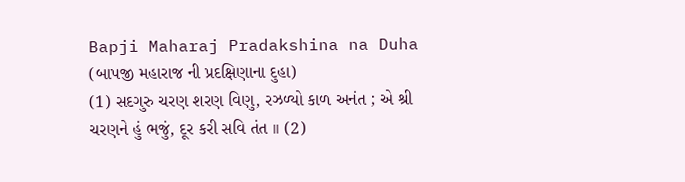Bapji Maharaj Pradakshina na Duha (બાપજી મહારાજ ની પ્રદક્ષિણાના દુહા)
(1) સદગુરુ ચરણ શરણ વિણુ, રઝળ્યો કાળ અનંત ; એ શ્રી ચરણને હું ભજું, દૂર કરી સવિ તંત ।। (2)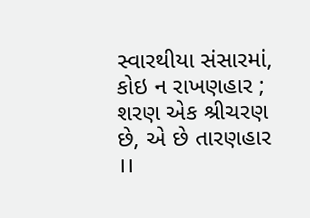સ્વારથીયા સંસારમાં, કોઇ ન રાખણહાર ; શરણ એક શ્રીચરણ છે, એ છે તારણહાર ।।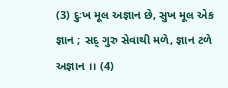(3) દુઃખ મૂલ અજ્ઞાન છે, સુખ મૂલ એક જ્ઞાન ; સદ્ ગુરુ સેવાથી મળે, જ્ઞાન ટળે અજ્ઞાન ।। (4)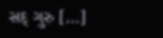સદ્ ગુરુ […]